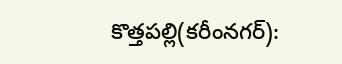కొత్తపల్లి(కరీంనగర్):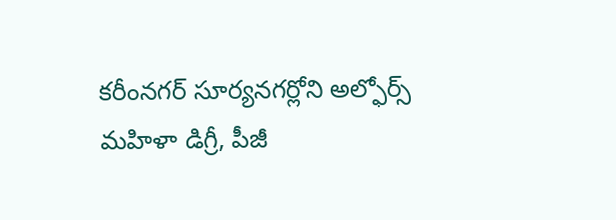కరీంనగర్ సూర్యనగర్లోని అల్ఫోర్స్ మహిళా డిగ్రీ, పీజీ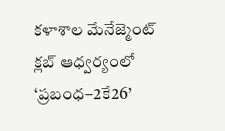కళాశాల మేనేజ్మెంట్ క్లబ్ ఆధ్వర్యంలో ‘ప్రబంధ–2కే26’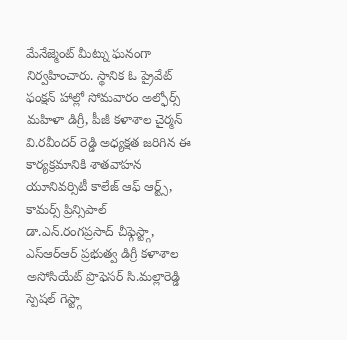మేనేజ్మెంట్ మీట్ను ఘనంగా నిర్వహించారు. స్థానిక ఓ ప్రైవేట్ ఫంక్షన్ హాల్లో సోమవారం అల్ఫోర్స్ మహిళా డిగ్రీ, పీజీ కళాశాల చైర్మన్ వి.రవీందర్ రెడ్డి అధ్యక్షత జరిగిన ఈ కార్యక్రమానికి శాతవాహన యూనివర్సిటీ కాలేజ్ ఆఫ్ ఆర్ట్స్, కామర్స్ ప్రిన్సిపాల్ డా.ఎన్.రంగప్రసాద్ చీఫ్గెస్ట్గా, ఎస్ఆర్ఆర్ ప్రభుత్వ డిగ్రీ కళాశాల అసోసియేట్ ప్రొఫెసర్ సి.మల్లారెడ్డి స్పెషల్ గెస్ట్గా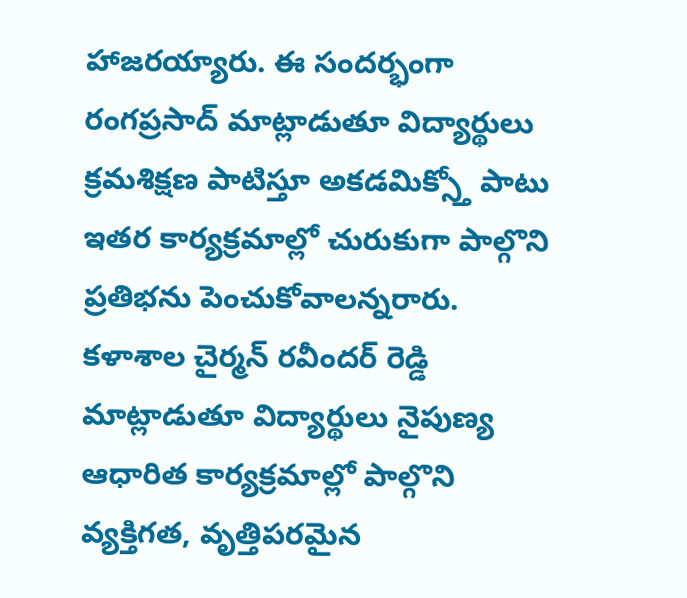హాజరయ్యారు. ఈ సందర్భంగా రంగప్రసాద్ మాట్లాడుతూ విద్యార్థులు క్రమశిక్షణ పాటిస్తూ అకడమిక్స్తో పాటు ఇతర కార్యక్రమాల్లో చురుకుగా పాల్గొని ప్రతిభను పెంచుకోవాలన్నరారు. కళాశాల చైర్మన్ రవీందర్ రెడ్డి మాట్లాడుతూ విద్యార్థులు నైపుణ్య ఆధారిత కార్యక్రమాల్లో పాల్గొని వ్యక్తిగత, వృత్తిపరమైన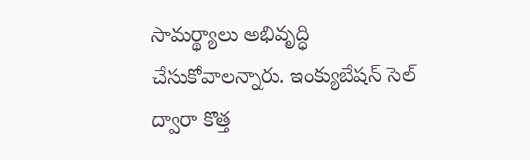సామర్థ్యాలు అభివృద్ధి చేసుకోవాలన్నారు. ఇంక్యుబేషన్ సెల్ ద్వారా కొత్త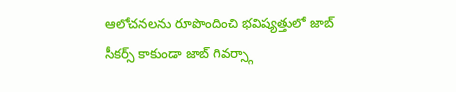ఆలోచనలను రూపొందించి భవిష్యత్తులో జాబ్ సీకర్స్ కాకుండా జాబ్ గివర్స్గా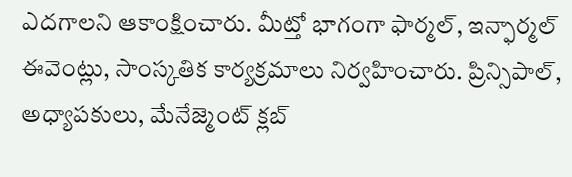ఎదగాలని ఆకాంక్షించారు. మీట్తో భాగంగా ఫార్మల్, ఇన్ఫార్మల్ ఈవెంట్లు, సాంస్కతిక కార్యక్రమాలు నిర్వహించారు. ప్రిన్సిపాల్, అధ్యాపకులు, మేనేజ్మెంట్ క్లబ్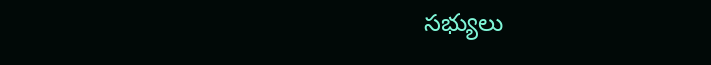సభ్యులు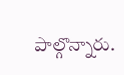పాల్గొన్నారు.